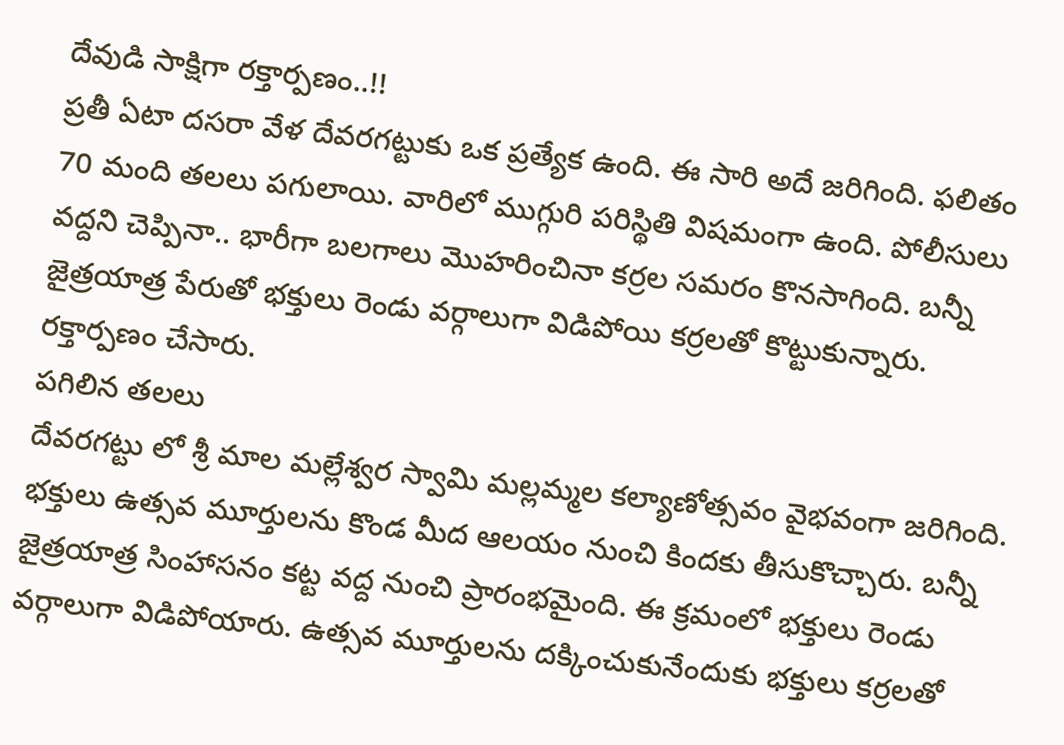దేవుడి సాక్షిగా రక్తార్పణం..!!
ప్రతీ ఏటా దసరా వేళ దేవరగట్టుకు ఒక ప్రత్యేక ఉంది. ఈ సారి అదే జరిగింది. ఫలితం 70 మంది తలలు పగులాయి. వారిలో ముగ్గురి పరిస్థితి విషమంగా ఉంది. పోలీసులు వద్దని చెప్పినా.. భారీగా బలగాలు మొహరించినా కర్రల సమరం కొనసాగింది. బన్నీ జైత్రయాత్ర పేరుతో భక్తులు రెండు వర్గాలుగా విడిపోయి కర్రలతో కొట్టుకున్నారు. రక్తార్పణం చేసారు.
పగిలిన తలలు
దేవరగట్టు లో శ్రీ మాల మల్లేశ్వర స్వామి మల్లమ్మల కల్యాణోత్సవం వైభవంగా జరిగింది. భక్తులు ఉత్సవ మూర్తులను కొండ మీద ఆలయం నుంచి కిందకు తీసుకొచ్చారు. బన్నీ జైత్రయాత్ర సింహాసనం కట్ట వద్ద నుంచి ప్రారంభమైంది. ఈ క్రమంలో భక్తులు రెండు వర్గాలుగా విడిపోయారు. ఉత్సవ మూర్తులను దక్కించుకునేందుకు భక్తులు కర్రలతో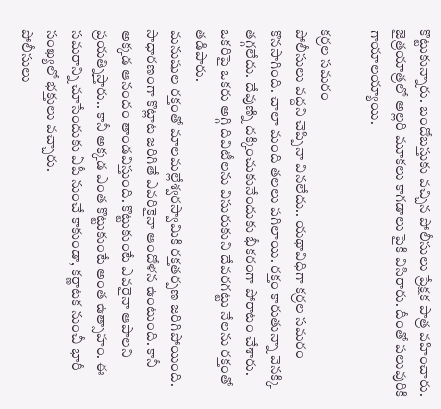కొట్టుకున్నారు. బందోబస్తుకు వచ్చిన పోలీసులు ప్రేక్షక పాత్ర వహించారు. జైత్రయాత్రలో అల్లరి మూకలు కాగడాలు పైకి విసిరారు. దీంతో పలువురికి గాయాలయ్యాయి.

కర్రల సమరం
పోలీసులు వద్దని చెప్పినా వినలేదు.. యథావిధిగా కర్రల సమరం కొనసాగింది. చాలా మంది తలలు పగిలాయి. రక్తం కారుతున్నా వెనక్కి తగ్గలేదు. దేవుణ్ని దక్కించుకునేందుకు భీకరంగా పోరాటం చేశారు. ఒకరిపై ఒకరు అగ్గి దివిటీలను విసురుకుని దేవరగట్టు నేలను రక్తంతో తడిపారు.
మనుషుల రక్తంతో మాలమల్లేశ్వరస్వామికి రక్తతర్పణ జరిగిపోయింది. సాధారణంగా కొట్లాట జరిగితే ఎవరికైనా ఆందోళన ఉంటుంది. కానీ అక్కడ ఆనందం తాండవిస్తుంది. కొట్టుకుంటే ఎవరైనా ఆపాలని ప్రయత్నిస్తారు.. కానీ అక్కడ ఎంత కొట్టుకుంటే అంత ఉత్సాహం. ఈ సమరాన్ని చూసేందుకు ఏపీ నుంచే కాకుండా, కర్ణాటక నుంచీ భారీ సంఖ్యలో భక్తులు వచ్చారు.
పోలీసులు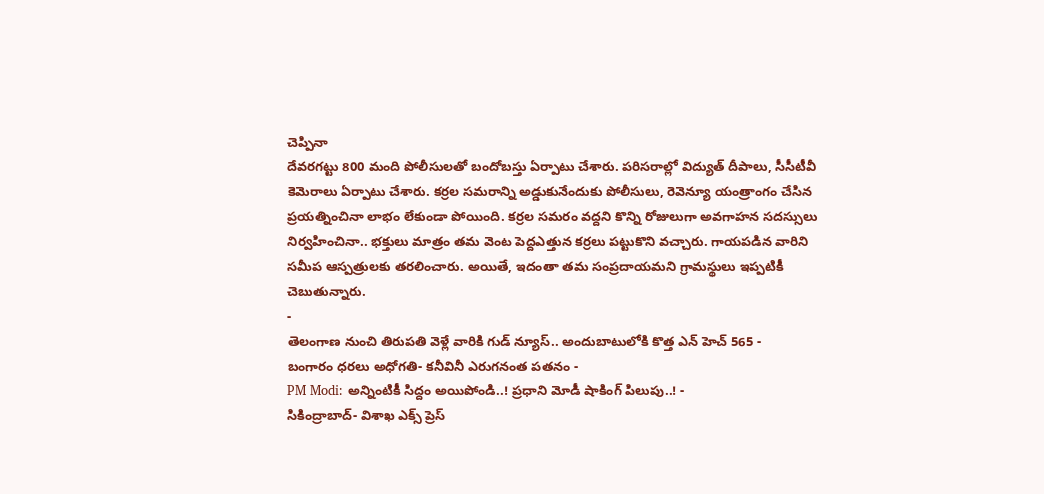చెప్పినా
దేవరగట్టు 800 మంది పోలీసులతో బందోబస్తు ఏర్పాటు చేశారు. పరిసరాల్లో విద్యుత్ దీపాలు, సీసీటీవీ కెమెరాలు ఏర్పాటు చేశారు. కర్రల సమరాన్ని అడ్డుకునేందుకు పోలీసులు, రెవెన్యూ యంత్రాంగం చేసిన ప్రయత్నించినా లాభం లేకుండా పోయింది. కర్రల సమరం వద్దని కొన్ని రోజులుగా అవగాహన సదస్సులు నిర్వహించినా.. భక్తులు మాత్రం తమ వెంట పెద్దఎత్తున కర్రలు పట్టుకొని వచ్చారు. గాయపడిన వారిని సమీప ఆస్పత్రులకు తరలించారు. అయితే, ఇదంతా తమ సంప్రదాయమని గ్రామస్థులు ఇప్పటికీ చెబుతున్నారు.
-
తెలంగాణ నుంచి తిరుపతి వెళ్లే వారికి గుడ్ న్యూస్.. అందుబాటులోకి కొత్త ఎన్ హెచ్ 565 -
బంగారం ధరలు అధోగతి- కనీవినీ ఎరుగనంత పతనం -
PM Modi: అన్నింటికీ సిద్దం అయిపోండి..! ప్రధాని మోడీ షాకింగ్ పిలుపు..! -
సికింద్రాబాద్- విశాఖ ఎక్స్ ప్రెస్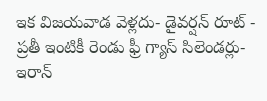ఇక విజయవాడ వెళ్లదు- డైవర్షన్ రూట్ -
ప్రతీ ఇంటికీ రెండు ఫ్రీ గ్యాస్ సిలెండర్లు-ఇరాన్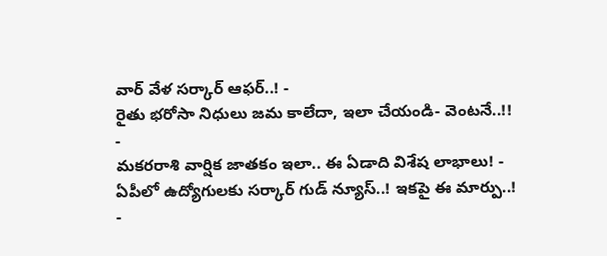వార్ వేళ సర్కార్ ఆఫర్..! -
రైతు భరోసా నిధులు జమ కాలేదా, ఇలా చేయండి- వెంటనే..!! -
మకరరాశి వార్షిక జాతకం ఇలా.. ఈ ఏడాది విశేష లాభాలు! -
ఏపీలో ఉద్యోగులకు సర్కార్ గుడ్ న్యూస్..! ఇకపై ఈ మార్పు..! -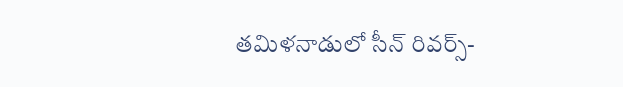తమిళనాడులో సీన్ రివర్స్-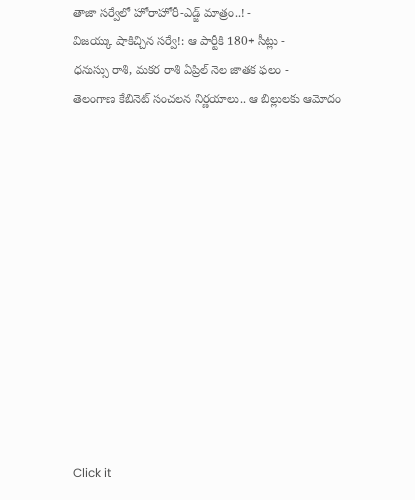తాజా సర్వేలో హోరాహోరీ-ఎడ్జ్ మాత్రం..! -
విజయ్కు షాకిచ్చిన సర్వే!: ఆ పార్టీకి 180+ సీట్లు -
ధనుస్సు రాశి, మకర రాశి ఏప్రిల్ నెల జాతక ఫలం -
తెలంగాణ కేబినెట్ సంచలన నిర్ణయాలు.. ఆ బిల్లులకు ఆమోదం












Click it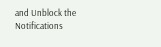and Unblock the Notifications